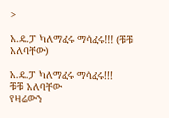>

አ.ዴ.ፓ ካለማፈሩ ማሳፈሩ!!! (ቹቹ አለባቸው)

አ.ዴ.ፓ ካለማፈሩ ማሳፈሩ!!!
ቹቹ አለባቸው
የዛሬውን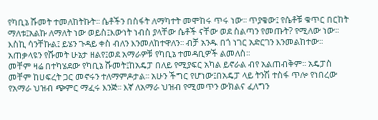የካቢኔ ሹመት ተመለከትኩት፡፡ ሴቶችን በስፋት ለማካተት መሞከሩ ጥሩ ነው፡፡ ጥያቄው፤ የሴቶቹ ቁጥር በርከት ማለቱ፤አልኩ ለማለት ነው ወይስ፤እውነት ነብስ ያላቸው ሴቶች ናቸው ወደ ስልጣን የመጡት? የሚለው ነው፡፡ እስኪ ሳንቸኩል፤ ይሄን ጉዳይ ቀስ ብለን እንመለከተዋለን፡፡ ብቻ አንዱ በጎ ነገር አድርገን እንመልከተው፡፡አጠቃላዩን የሹመት ሁኔታ ዘልየ፤ወደ አማራዎቹ የካቢኔ ተመዳቢዎች ልመለስ፡፡
መቸም ዛሬ በተካሄደው የካቢኔ ሹመት፤ከአዴፓ በለይ የሚያፍር አካል ይኖራል ብየ አልጠብቅም፡፡ አዴፓስ መቸም ከሀፍረት ጋር መኖሩን ተለማምዶታል፡፡ አሁን ችግር የሆነው፤በአዴፓ ላይ ትንሽ ተስፋ ጥሎ የነበረው የአማራ ህዝብ ጭምር ማፈሩ እንጅ፡፡ እኛ ለአማራ ህዝብ የሚመጥን ውክልና ፈለግን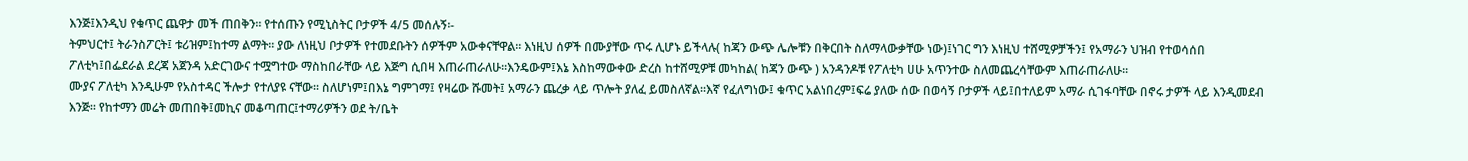እንጅ፤እንዲህ የቁጥር ጨዋታ መች ጠበቅን፡፡ የተሰጡን የሚኒስትር ቦታዎች 4/5 መሰሉኝ፡-
ትምህርተ፤ ትራንስፖርት፤ ቱሪዝም፤ከተማ ልማት፡፡ ያው ለነዚህ ቦታዎች የተመደቡትን ሰዎችም አውቀናቸዋል፡፡ እነዚህ ሰዎች በሙያቸው ጥሩ ሊሆኑ ይችላሉ( ከጃን ውጭ ሌሎቹን በቅርበት ስለማላውቃቸው ነው)፤ነገር ግን እነዚህ ተሸሚዎቻችን፤ የአማራን ህዝብ የተወሳሰበ ፖለቲካ፤በፌደራል ደረጃ አጀንዳ አድርገውና ተሟግተው ማስከበራቸው ላይ እጅግ ሲበዛ እጠራጠራለሁ፡፡እንዴውም፤እኔ እስከማውቀው ድረስ ከተሸሚዎቹ መካከል( ከጃን ውጭ ) አንዳንዶቹ የፖለቲካ ሀሁ አጥንተው ስለመጨረሳቸውም እጠራጠራለሁ፡፡
ሙያና ፖለቲካ እንዲሁም የአስተዳር ችሎታ የተለያዩ ናቸው፡፡ ስለሆነም፤በእኔ ግምገማ፤ የዛሬው ሹመት፤ አማራን ጨረቃ ላይ ጥሎት ያለፈ ይመስለኛል፡፡እኛ የፈለግነው፤ ቁጥር አልነበረም፤ፍሬ ያለው ሰው በወሳኝ ቦታዎች ላይ፤በተለይም አማራ ሲገፋባቸው በኖሩ ታዎች ላይ እንዲመደብ እንጅ፡፡ የከተማን መሬት መጠበቅ፤መኪና መቆጣጠር፤ተማሪዎችን ወደ ት/ቤት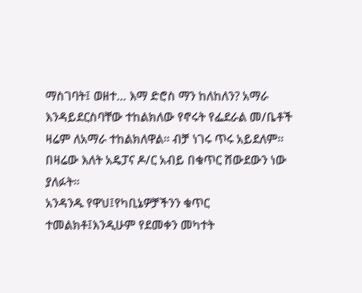ማስገባት፤ ወዘተ… እማ ድሮስ ማን ከለከለን? አማራ እንዳይደርስባቸው ተከልክለው የኖሩት የፌደራል መ/ቤቶች ዛሬም ለአማራ ተከልክለዋል፡፡ ብቻ ነገሩ ጥሩ አይደለም፡፡ በዛሬው እለት አዴፓና ዶ/ር አብይ በቁጥር ሸውደውን ነው ያለፉት፡፡
አንዳንዱ የዋህ፤የካቢኔዎቻችንን ቁጥር ተመልክቶ፤እንዲሁም የደመቀን መካተት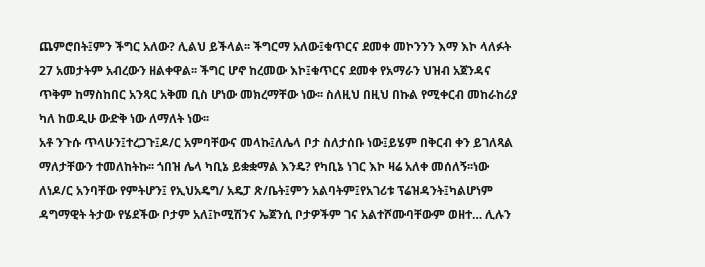ጨምሮበት፤ምን ችግር አለው? ሊልህ ይችላል፡፡ ችግርማ አለው፤ቁጥርና ደመቀ መኮንንን እማ እኮ ላለፉት 27 አመታትም አብረውን ዘልቀዋል፡፡ ችግር ሆኖ ከረመው እኮ፤ቁጥርና ደመቀ የአማራን ህዝብ አጀንዳና ጥቅም ከማስከበር አንጻር አቅመ ቢስ ሆነው መክረማቸው ነው፡፡ ስለዚህ በዚህ በኩል የሚቀርብ መከራከሪያ ካለ ከወዲሁ ውድቅ ነው ለማለት ነው፡፡
አቶ ንጉሱ ጥላሁን፤ተረጋጉ፤ዶ/ር አምባቸውና መላኩ፤ለሌላ ቦታ ስለታሰቡ ነው፤ይሄም በቅርብ ቀን ይገለጻል ማለታቸውን ተመለከትኩ፡፡ ጎበዝ ሌላ ካቢኔ ይቋቋማል እንዴ? የካቢኔ ነገር እኮ ዛሬ አለቀ መሰለኝ፡፡ነው ለነዶ/ር አንባቸው የምትሆን፤ የኢህአዴግ/ አዴፓ ጽ/ቤት፤ምን አልባትም፤የአገሪቱ ፕሬዝዳንት፤ካልሆነም ዳግማዊት ትታው የሄደችው ቦታም አለ፤ኮሚሽንና ኤጀንሲ ቦታዎችም ገና አልተሾሙባቸውም ወዘተ… ሊሉን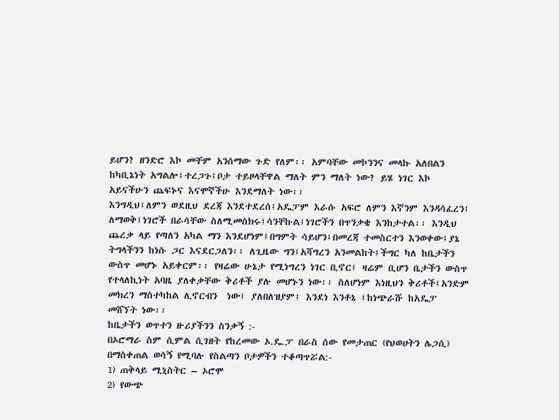ይሆን? ዘንድሮ እኮ መቸም አንሰማው ጉድ የለም፡፡ አምባቸው መኮንንና መላኩ አለበልን ከካቢኔነት አግልሎ፤ተረጋጉ፤ቦታ ተይዞላቸዋል ማለት ምን ማለት ነው? ይሄ ነገር እኮ አይናችሁን ጨፍኑና እናሞኛችሁ እንደማለት ነው፡፡
እንግዲህ፤ለምን ወደዚህ ደረጃ እንደተደረሰ፤አዴፓም እራሱ አፍሮ ለምን እኛንም እንዳሳፈረን፤ ለማወቅ፤ነገሮች በራሳቸው ስለሚመሰክሩ፤ሳንቸኩል፤ነገሮችን በጥንቃቄ እንከታተል፡፡ እንዲህ ጨረቃ ላይ የጣለን አካል ማን እንደሆነም፤በግምት ሳይሆን፤በመረጃ ተመስርተን እንወቀው፤ያኔ ትግላችንን ከነሱ ጋር እናደርጋለን፡፡ ለጊዜው ግን፤አሻግረን አንመልከት፤ችግር ካለ ከቤታችን  ውስጥ መሆኑ አይቀርም፡፡ የዛሬው ሁኔታ የሚነግረን ነገር ቢኖር፤ ዛሬም ቢሆን ቤታችን ውስጥ የተላለኪነት አባዜ ያለቀቃቸው ቅሪቶች ያሉ መሆኑን ነው፡፡ ስለሆነም እነዚህን ቅሪቶች፤አንድም መክረን ማስተካከል ሊኖርብን  ነው፤ ያለበለዝያም፤ እንደነ እንቶኔ ፤ከነጭራሹ ከአዴፓ መሸኘት ነው፡፡
ከቤታችን ወጥተን ዙሪያችንን ስንቃኝ :-
በኦሮማራ ስም ሲምል ሲገዘት የከረመው ኦ.ዴ.ፓ በራስ ሰው የመታጠር (የህወሀትን ሌጋሲ) በማስቀጠል ወሳኝ የሚባሉ የስልጣን ቦታዎችን ተቆጣጥሯል:-
1) ጠቅላይ ሚኒስትር – ኦሮሞ
2) የውጭ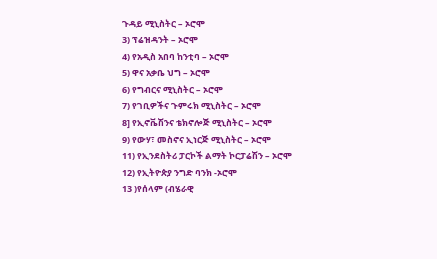ጉዳይ ሚኒስትር – ኦሮሞ
3) ፕሬዝዳንት – ኦሮሞ
4) የአዲስ አበባ ከንቲባ – ኦሮሞ
5) ዋና አቃቤ ህግ – ኦሮሞ
6) የግብርና ሚኒስትር – ኦሮሞ
7) የገቢዎችና ጉምሩክ ሚኒስትር – ኦሮሞ
8] የኢኖቬሽንና ቴክኖሎጅ ሚኒስትር – ኦሮሞ
9) የውሃ፣ መስኖና ኢነርጅ ሚኒስትር – ኦሮሞ
11) የኢንደስትሪ ፓርኮች ልማት ኮርፓሬሽን – ኦሮሞ
12) የኢትዮጵያ ንግድ ባንክ -ኦሮሞ
13 )የሰላም (ብሄራዊ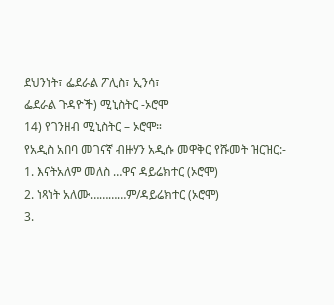ደህንነት፣ ፌደራል ፖሊስ፣ ኢንሳ፣
ፌደራል ጉዳዮች) ሚኒስትር -ኦሮሞ
14) የገንዘብ ሚኒስትር – ኦሮሞ።
የአዲስ አበባ መገናኛ ብዙሃን አዲሱ መዋቅር የሹመት ዝርዝር:-
1. እናትአለም መለስ …ዋና ዳይሬክተር (ኦሮሞ)
2. ነጻነት አለሙ…………ም/ዳይሬክተር (ኦሮሞ)
3.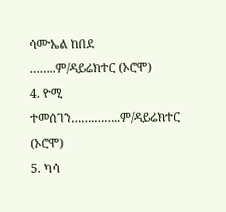ሳሙኤል ከበደ ……..ም/ዳይሬክተር (ኦሮሞ)
4. ዮሚ ተመሰገን…….……..ም/ዳይሬክተር (ኦሮሞ)
5. ካሳ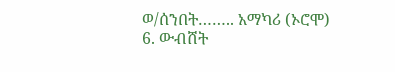ወ/ሰንበት…….. አማካሪ (ኦሮሞ)
6. ውብሸት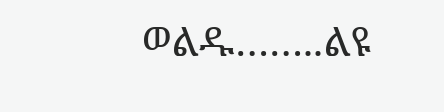ወልዱ……..ልዩ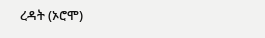ረዳት (ኦሮሞ)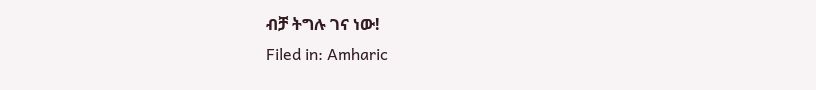ብቻ ትግሉ ገና ነው!
Filed in: Amharic